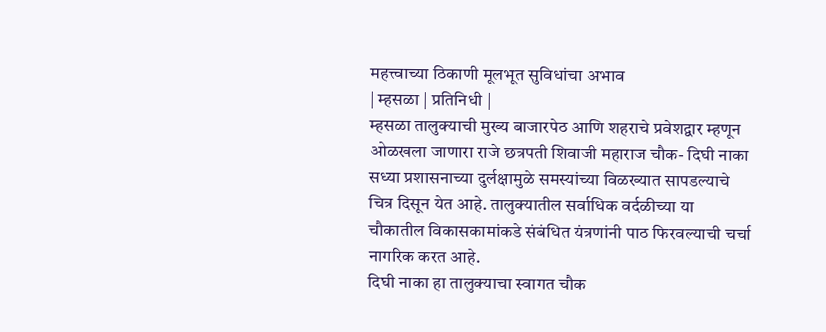महत्त्वाच्या ठिकाणी मूलभूत सुविधांचा अभाव
| म्हसळा | प्रतिनिधी |
म्हसळा तालुक्याची मुख्य बाजारपेठ आणि शहराचे प्रवेशद्वार म्हणून ओळखला जाणारा राजे छत्रपती शिवाजी महाराज चौक- दिघी नाका सध्या प्रशासनाच्या दुर्लक्षामुळे समस्यांच्या विळख्यात सापडल्याचे चित्र दिसून येत आहे. तालुक्यातील सर्वाधिक वर्दळीच्या या चौकातील विकासकामांकडे संबंधित यंत्रणांनी पाठ फिरवल्याची चर्चा नागरिक करत आहे.
दिघी नाका हा तालुक्याचा स्वागत चौक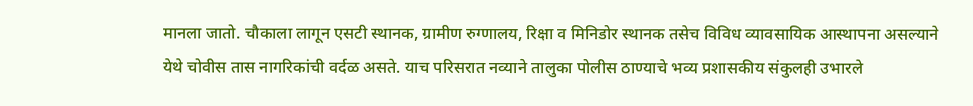मानला जातो. चौकाला लागून एसटी स्थानक, ग्रामीण रुग्णालय, रिक्षा व मिनिडोर स्थानक तसेच विविध व्यावसायिक आस्थापना असल्याने येथे चोवीस तास नागरिकांची वर्दळ असते. याच परिसरात नव्याने तालुका पोलीस ठाण्याचे भव्य प्रशासकीय संकुलही उभारले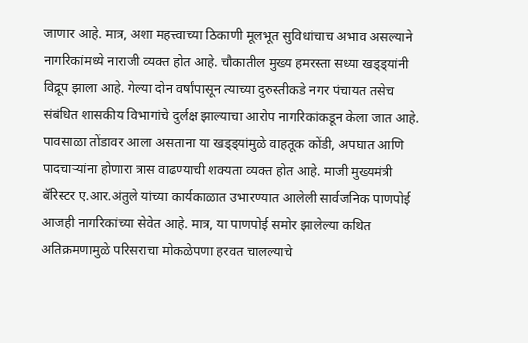जाणार आहे. मात्र, अशा महत्त्वाच्या ठिकाणी मूलभूत सुविधांचाच अभाव असल्याने नागरिकांमध्ये नाराजी व्यक्त होत आहे. चौकातील मुख्य हमरस्ता सध्या खड्ड्यांनी विद्रूप झाला आहे. गेल्या दोन वर्षांपासून त्याच्या दुरुस्तीकडे नगर पंचायत तसेच संबंधित शासकीय विभागांचे दुर्लक्ष झाल्याचा आरोप नागरिकांकडून केला जात आहे. पावसाळा तोंडावर आला असताना या खड्ड्यांमुळे वाहतूक कोंडी, अपघात आणि पादचाऱ्यांना होणारा त्रास वाढण्याची शक्यता व्यक्त होत आहे. माजी मुख्यमंत्री बॅरिस्टर ए.आर.अंतुले यांच्या कार्यकाळात उभारण्यात आलेली सार्वजनिक पाणपोई आजही नागरिकांच्या सेवेत आहे. मात्र, या पाणपोई समोर झालेल्या कथित अतिक्रमणामुळे परिसराचा मोकळेपणा हरवत चालल्याचे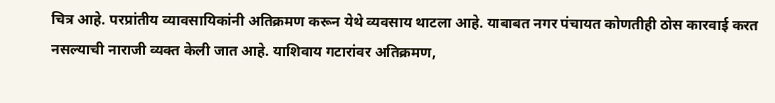चित्र आहे. परप्रांतीय व्यावसायिकांनी अतिक्रमण करून येथे व्यवसाय थाटला आहे. याबाबत नगर पंचायत कोणतीही ठोस कारवाई करत नसल्याची नाराजी व्यक्त केली जात आहे. याशिवाय गटारांवर अतिक्रमण,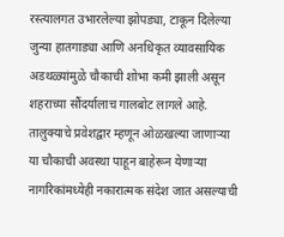रस्त्यालगत उभारलेल्या झोपड्या, टाकून दिलेल्या जुन्या हातगाड्या आणि अनधिकृत व्यावसायिक अडथळ्यांमुळे चौकाची शोभा कमी झाली असून शहराच्या सौंदर्यालाच गालबोट लागले आहे. तालुक्याचे प्रवेशद्वार म्हणून ओळखल्या जाणाऱ्या या चौकाची अवस्था पाहून बाहेरून येणाऱ्या नागरिकांमध्येही नकारात्मक संदेश जात असल्याची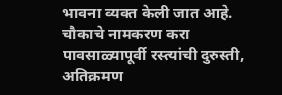भावना व्यक्त केली जात आहे.
चौकाचे नामकरण करा
पावसाळ्यापूर्वी रस्त्यांची दुरुस्ती, अतिक्रमण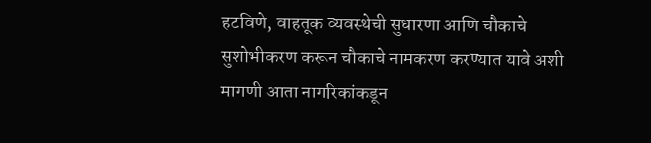हटविणे, वाहतूक व्यवस्थेची सुधारणा आणि चौकाचे सुशोभीकरण करून चौकाचे नामकरण करण्यात यावे अशी मागणी आता नागरिकांकडून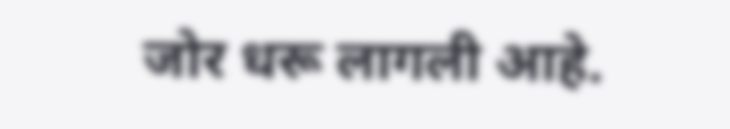जोर धरू लागली आहे.